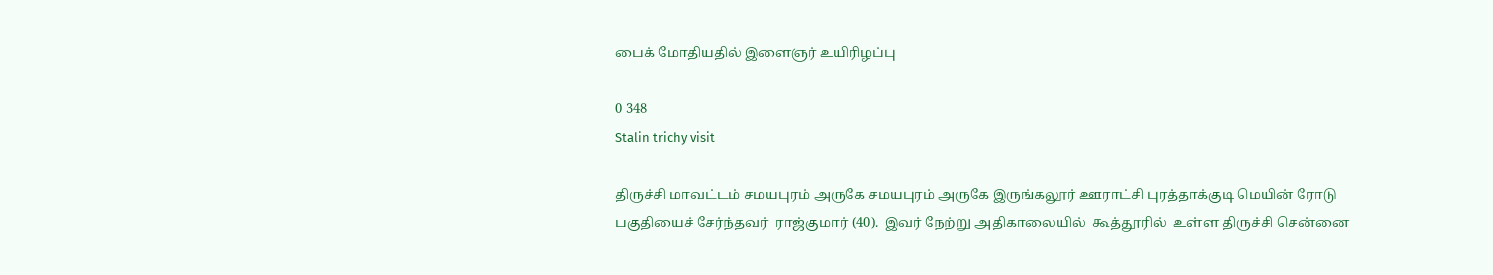பைக் மோதியதில் இளைஞர் உயிரிழப்பு

0 348
Stalin trichy visit

திருச்சி மாவட்டம் சமயபுரம் அருகே சமயபுரம் அருகே இருங்கலூர் ஊராட்சி புரத்தாக்குடி மெயின் ரோடு பகுதியைச் சேர்ந்தவர்  ராஜ்குமார் (40).  இவர் நேற்று அதிகாலையில்  கூத்தூரில்  உள்ள திருச்சி சென்னை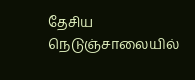தேசிய நெடுஞ்சாலையில்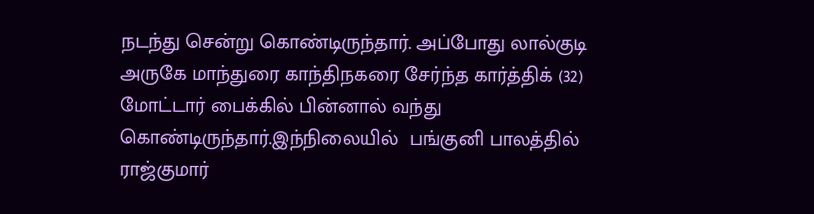நடந்து சென்று கொண்டிருந்தார். அப்போது லால்குடி அருகே மாந்துரை காந்திநகரை சேர்ந்த கார்த்திக் (32) மோட்டார் பைக்கில் பின்னால் வந்து கொண்டிருந்தார்.இந்நிலையில்  பங்குனி பாலத்தில் ராஜ்குமார்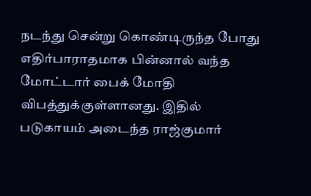நடந்து சென்று கொண்டிருந்த போது எதிர்பாராதமாக பின்னால் வந்த மோட்டார் பைக் மோதி விபத்துக்குள்ளானது. இதில் படுகாயம் அடைந்த ராஜ்குமார்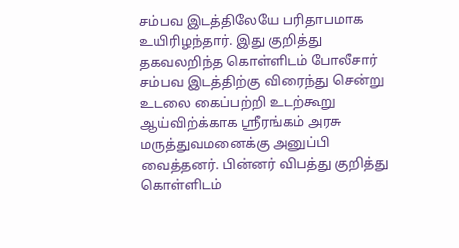சம்பவ இடத்திலேயே பரிதாபமாக உயிரிழந்தார். இது குறித்து தகவலறிந்த கொள்ளிடம் போலீசார் சம்பவ இடத்திற்கு விரைந்து சென்று உடலை கைப்பற்றி உடற்கூறு ஆய்விற்க்காக ஸ்ரீரங்கம் அரசு மருத்துவமனைக்கு அனுப்பி வைத்தனர். பின்னர் விபத்து குறித்து கொள்ளிடம்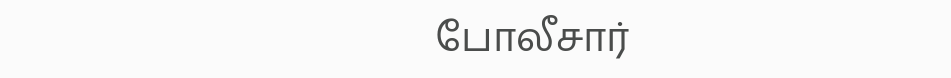போலீசார்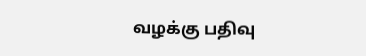வழக்கு பதிவு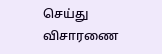செய்து விசாரணை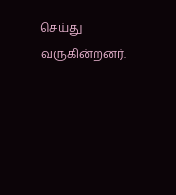செய்து வருகின்றனர்.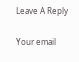Leave A Reply

Your email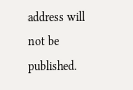address will not be published.